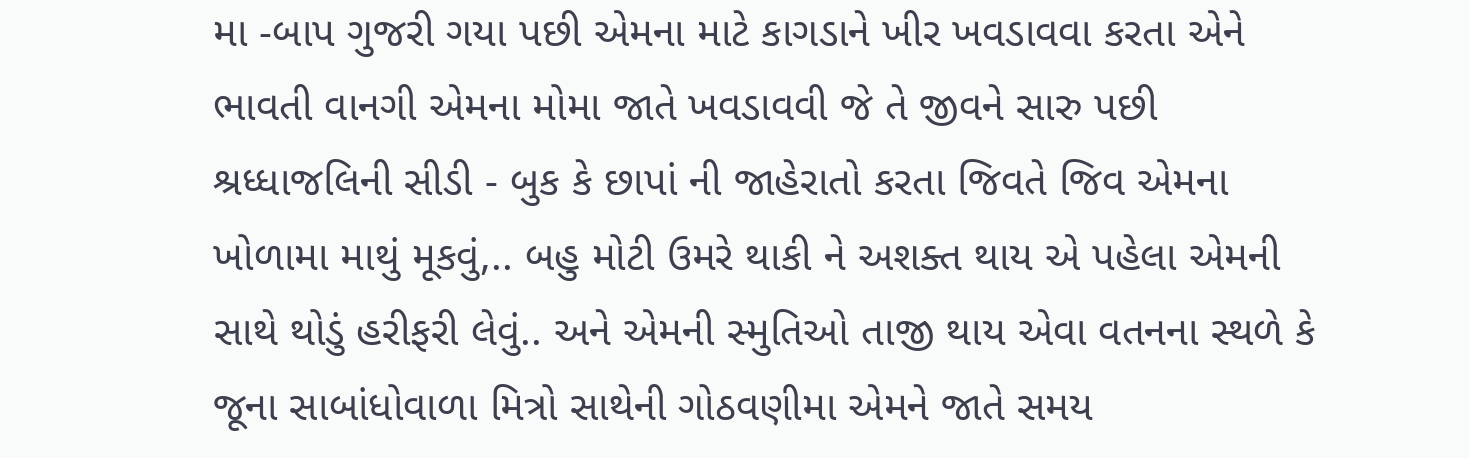મા -બાપ ગુજરી ગયા પછી એમના માટે કાગડાને ખીર ખવડાવવા કરતા એને ભાવતી વાનગી એમના મોમા જાતે ખવડાવવી જે તે જીવને સારુ પછી શ્રધ્ધાજલિની સીડી - બુક કે છાપાં ની જાહેરાતો કરતા જિવતે જિવ એમના ખોળામા માથું મૂકવું,.. બહુ મોટી ઉમરે થાકી ને અશક્ત થાય એ પહેલા એમની સાથે થોડું હરીફરી લેવું.. અને એમની સ્મુતિઓ તાજી થાય એવા વતનના સ્થળે કે જૂના સાબાંધોવાળા મિત્રો સાથેની ગોઠવણીમા એમને જાતે સમય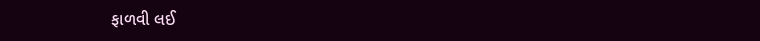ફાળવી લઈ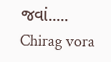જવાં..... Chirag vora